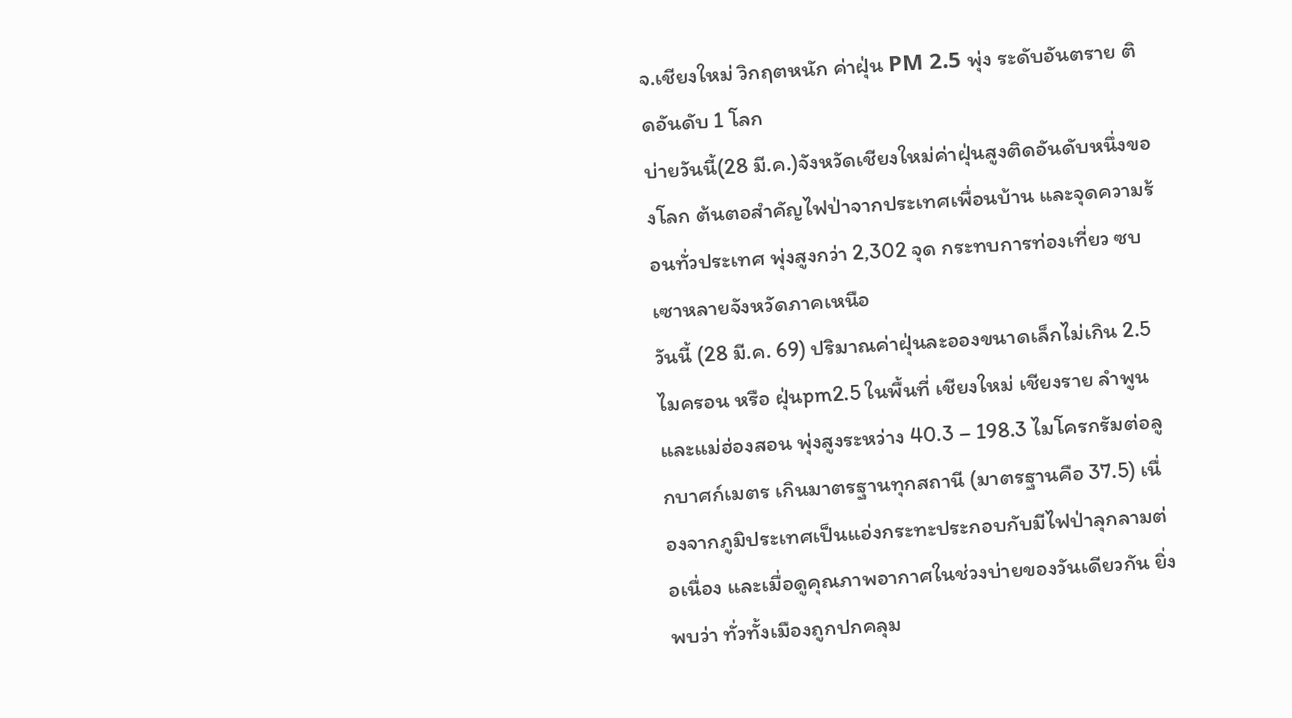จ.เชียงใหม่ วิกฤตหนัก ค่าฝุ่น PM 2.5 พุ่ง ระดับอันตราย ติดอันดับ 1 โลก
บ่ายวันนี้(28 มี.ค.)จังหวัดเชียงใหม่ค่าฝุ่นสูงติดอันดับหนึ่งของโลก ต้นตอสำคัญไฟป่าจากประเทศเพื่อนบ้าน และจุดความร้อนทั่วประเทศ พุ่งสูงกว่า 2,302 จุด กระทบการท่องเที่ยว ซบเซาหลายจังหวัดภาคเหนือ
วันนี้ (28 มี.ค. 69) ปริมาณค่าฝุ่นละอองขนาดเล็กไม่เกิน 2.5 ไมครอน หรือ ฝุ่นpm2.5 ในพื้นที่ เชียงใหม่ เชียงราย ลำพูน และแม่ฮ่องสอน พุ่งสูงระหว่าง 40.3 – 198.3 ไมโครกรัมต่อลูกบาศก์เมตร เกินมาตรฐานทุกสถานี (มาตรฐานคือ 37.5) เนื่องจากภูมิประเทศเป็นแอ่งกระทะประกอบกับมีไฟป่าลุกลามต่อเนื่อง และเมื่อดูคุณภาพอากาศในช่วงบ่ายของวันเดียวกัน ยิ่งพบว่า ทั่วทั้งเมืองถูกปกคลุม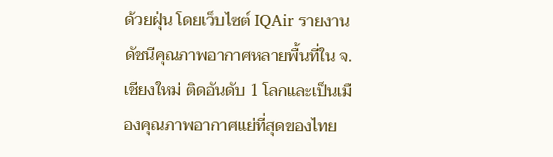ด้วยฝุ่น โดยเว็บไซต์ IQAir รายงานดัชนีคุณภาพอากาศหลายพื้นที่ใน จ.เชียงใหม่ ติดอันดับ 1 โลกและเป็นเมืองคุณภาพอากาศแย่ที่สุดของไทย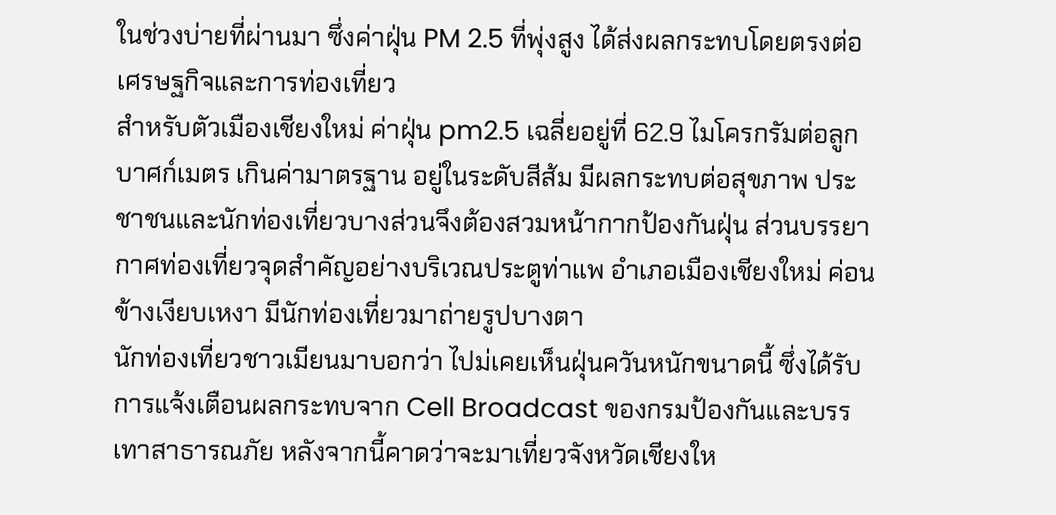ในช่วงบ่ายที่ผ่านมา ซึ่งค่าฝุ่น PM 2.5 ที่พุ่งสูง ได้ส่งผลกระทบโดยตรงต่อเศรษฐกิจและการท่องเที่ยว
สำหรับตัวเมืองเชียงใหม่ ค่าฝุ่น pm2.5 เฉลี่ยอยู่ที่ 62.9 ไมโครกรัมต่อลูกบาศก์เมตร เกินค่ามาตรฐาน อยู่ในระดับสีส้ม มีผลกระทบต่อสุขภาพ ประชาชนและนักท่องเที่ยวบางส่วนจึงต้องสวมหน้ากากป้องกันฝุ่น ส่วนบรรยากาศท่องเที่ยวจุดสำคัญอย่างบริเวณประตูท่าแพ อำเภอเมืองเชียงใหม่ ค่อนข้างเงียบเหงา มีนักท่องเที่ยวมาถ่ายรูปบางตา
นักท่องเที่ยวชาวเมียนมาบอกว่า ไปม่เคยเห็นฝุ่นควันหนักขนาดนี้ ซึ่งได้รับการแจ้งเตือนผลกระทบจาก Cell Broadcast ของกรมป้องกันและบรรเทาสาธารณภัย หลังจากนี้คาดว่าจะมาเที่ยวจังหวัดเชียงให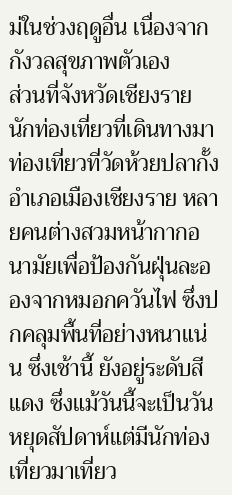ม่ในช่วงฤดูอื่น เนื่องจากกังวลสุขภาพตัวเอง
ส่วนที่จังหวัดเชียงราย นักท่องเที่ยวที่เดินทางมาท่องเที่ยวที่วัดห้วยปลากั้ง อำเภอเมืองเชียงราย หลายคนต่างสวมหน้ากากอนามัยเพื่อป้องกันฝุ่นละอองจากหมอกควันไฟ ซึ่งปกคลุมพื้นที่อย่างหนาแน่น ซึ่งเช้านี้ ยังอยู่ระดับสีแดง ซึ่งแม้วันนี้จะเป็นวันหยุดสัปดาห์แต่มีนักท่องเที่ยวมาเที่ยว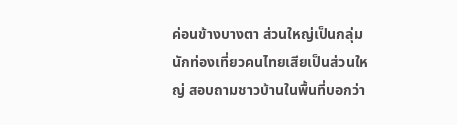ค่อนข้างบางตา ส่วนใหญ่เป็นกลุ่มนักท่องเที่ยวคนไทยเสียเป็นส่วนใหญ่ สอบถามชาวบ้านในพื้นที่บอกว่า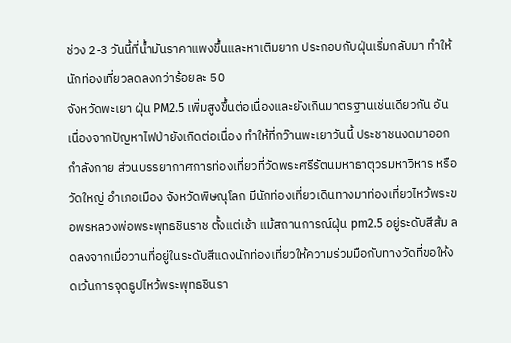ช่วง 2-3 วันนี้ที่น้ำมันราคาแพงขึ้นและหาเติมยาก ประกอบกับฝุ่นเริ่มกลับมา ทำให้นักท่องเที่ยวลดลงกว่าร้อยละ 50
จังหวัดพะเยา ฝุ่น PM2.5 เพิ่มสูงขึ้นต่อเนื่องและยังเกินมาตรฐานเช่นเดียวกัน อันเนื่องจากปัญหาไฟป่ายังเกิดต่อเนื่อง ทำให้ที่กว๊านพะเยาวันนี้ ประชาชนงดมาออกกำลังกาย ส่วนบรรยากาศการท่องเที่ยวที่วัดพระศรีรัตนมหาธาตุวรมหาวิหาร หรือวัดใหญ่ อำเภอเมือง จังหวัดพิษณุโลก มีนักท่องเที่ยวเดินทางมาท่องเที่ยวไหว้พระขอพรหลวงพ่อพระพุทธชินราช ตั้งแต่เช้า แม้สถานการณ์ฝุ่น pm2.5 อยู่ระดับสีส้ม ลดลงจากเมื่อวานที่อยู่ในระดับสีแดงนักท่องเที่ยวให้ความร่วมมือกับทางวัดที่ขอให้งดเว้นการจุดธูปไหว้พระพุทธชินรา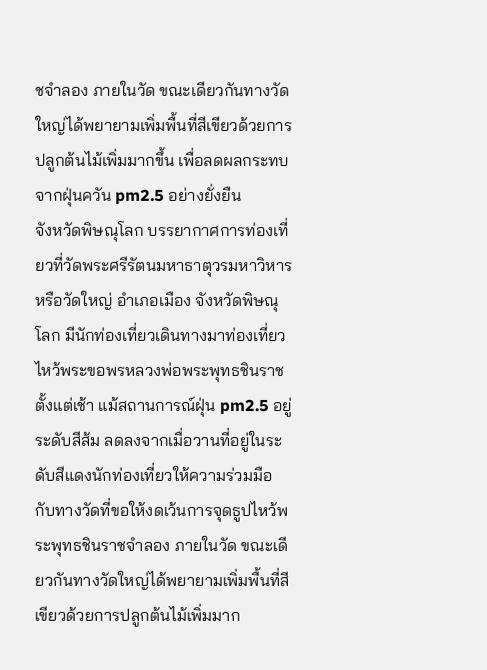ชจำลอง ภายในวัด ขณะเดียวกันทางวัดใหญ่ได้พยายามเพิ่มพื้นที่สีเขียวด้วยการปลูกต้นไม้เพิ่มมากขึ้น เพื่อลดผลกระทบจากฝุ่นควัน pm2.5 อย่างยั่งยืน
จังหวัดพิษณุโลก บรรยากาศการท่องเที่ยวที่วัดพระศรีรัตนมหาธาตุวรมหาวิหาร หรือวัดใหญ่ อำเภอเมือง จังหวัดพิษณุโลก มีนักท่องเที่ยวเดินทางมาท่องเที่ยวไหว้พระขอพรหลวงพ่อพระพุทธชินราช ตั้งแต่เช้า แม้สถานการณ์ฝุ่น pm2.5 อยู่ระดับสีส้ม ลดลงจากเมื่อวานที่อยู่ในระดับสีแดงนักท่องเที่ยวให้ความร่วมมือกับทางวัดที่ขอให้งดเว้นการจุดธูปไหว้พระพุทธชินราชจำลอง ภายในวัด ขณะเดียวกันทางวัดใหญ่ได้พยายามเพิ่มพื้นที่สีเขียวด้วยการปลูกต้นไม้เพิ่มมาก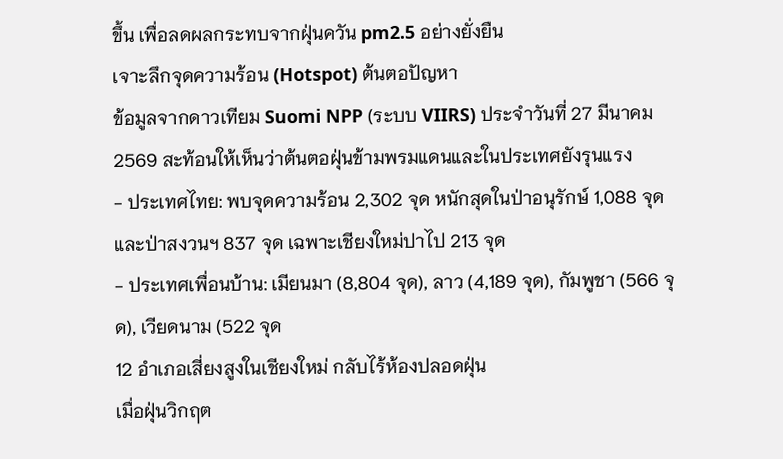ขึ้น เพื่อลดผลกระทบจากฝุ่นควัน pm2.5 อย่างยั่งยืน
เจาะลึกจุดความร้อน (Hotspot) ต้นตอปัญหา
ข้อมูลจากดาวเทียม Suomi NPP (ระบบ VIIRS) ประจำวันที่ 27 มีนาคม 2569 สะท้อนให้เห็นว่าต้นตอฝุ่นข้ามพรมแดนและในประเทศยังรุนแรง
- ประเทศไทย: พบจุดความร้อน 2,302 จุด หนักสุดในป่าอนุรักษ์ 1,088 จุด และป่าสงวนฯ 837 จุด เฉพาะเชียงใหม่ปาไป 213 จุด
- ประเทศเพื่อนบ้าน: เมียนมา (8,804 จุด), ลาว (4,189 จุด), กัมพูชา (566 จุด), เวียดนาม (522 จุด
12 อำเภอเสี่ยงสูงในเชียงใหม่ กลับไร้ห้องปลอดฝุ่น
เมื่อฝุ่นวิกฤต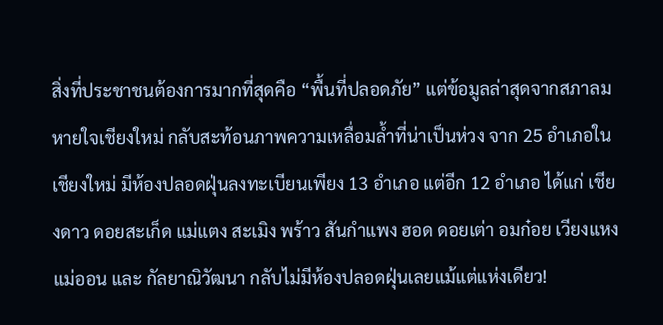สิ่งที่ประชาชนต้องการมากที่สุดคือ “พื้นที่ปลอดภัย” แต่ข้อมูลล่าสุดจากสภาลมหายใจเชียงใหม่ กลับสะท้อนภาพความเหลื่อมล้ำที่น่าเป็นห่วง จาก 25 อำเภอในเชียงใหม่ มีห้องปลอดฝุ่นลงทะเบียนเพียง 13 อำเภอ แต่อีก 12 อำเภอ ได้แก่ เชียงดาว ดอยสะเก็ด แม่แตง สะเมิง พร้าว สันกำแพง ฮอด ดอยเต่า อมก๋อย เวียงแหง แม่ออน และ กัลยาณิวัฒนา กลับไม่มีห้องปลอดฝุ่นเลยแม้แต่แห่งเดียว!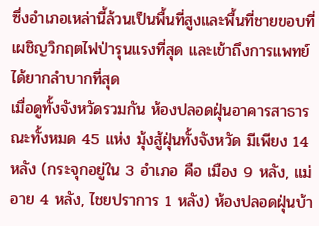ซึ่งอำเภอเหล่านี้ล้วนเป็นพื้นที่สูงและพื้นที่ชายขอบที่เผชิญวิกฤตไฟป่ารุนแรงที่สุด และเข้าถึงการแพทย์ได้ยากลำบากที่สุด
เมื่อดูทั้งจังหวัดรวมกัน ห้องปลอดฝุ่นอาคารสาธารณะทั้งหมด 45 แห่ง มุ้งสู้ฝุ่นทั้งจังหวัด มีเพียง 14 หลัง (กระจุกอยู่ใน 3 อำเภอ คือ เมือง 9 หลัง, แม่อาย 4 หลัง, ไชยปราการ 1 หลัง) ห้องปลอดฝุ่นบ้า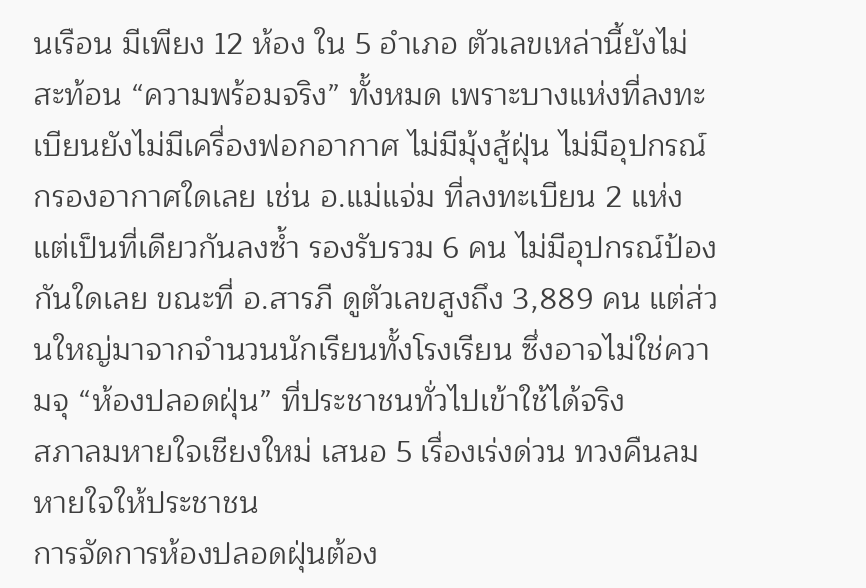นเรือน มีเพียง 12 ห้อง ใน 5 อำเภอ ตัวเลขเหล่านี้ยังไม่สะท้อน “ความพร้อมจริง” ทั้งหมด เพราะบางแห่งที่ลงทะเบียนยังไม่มีเครื่องฟอกอากาศ ไม่มีมุ้งสู้ฝุ่น ไม่มีอุปกรณ์กรองอากาศใดเลย เช่น อ.แม่แจ่ม ที่ลงทะเบียน 2 แห่ง แต่เป็นที่เดียวกันลงซ้ำ รองรับรวม 6 คน ไม่มีอุปกรณ์ป้องกันใดเลย ขณะที่ อ.สารภี ดูตัวเลขสูงถึง 3,889 คน แต่ส่วนใหญ่มาจากจำนวนนักเรียนทั้งโรงเรียน ซึ่งอาจไม่ใช่ความจุ “ห้องปลอดฝุ่น” ที่ประชาชนทั่วไปเข้าใช้ได้จริง
สภาลมหายใจเชียงใหม่ เสนอ 5 เรื่องเร่งด่วน ทวงคืนลมหายใจให้ประชาชน
การจัดการห้องปลอดฝุ่นต้อง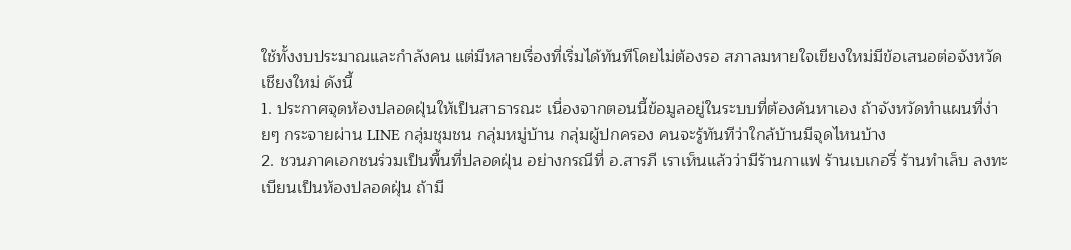ใช้ทั้งงบประมาณและกำลังคน แต่มีหลายเรื่องที่เริ่มได้ทันทีโดยไม่ต้องรอ สภาลมหายใจเขียงใหม่มีข้อเสนอต่อจังหวัดเชียงใหม่ ดังนี้
1. ประกาศจุดห้องปลอดฝุ่นให้เป็นสาธารณะ เนื่องจากตอนนี้ข้อมูลอยู่ในระบบที่ต้องค้นหาเอง ถ้าจังหวัดทำแผนที่ง่ายๆ กระจายผ่าน LINE กลุ่มชุมชน กลุ่มหมู่บ้าน กลุ่มผู้ปกครอง คนจะรู้ทันทีว่าใกล้บ้านมีจุดไหนบ้าง
2. ชวนภาคเอกชนร่วมเป็นพื้นที่ปลอดฝุ่น อย่างกรณีที่ อ.สารภี เราเห็นแล้วว่ามีร้านกาแฟ ร้านเบเกอรี่ ร้านทำเล็บ ลงทะเบียนเป็นห้องปลอดฝุ่น ถ้ามี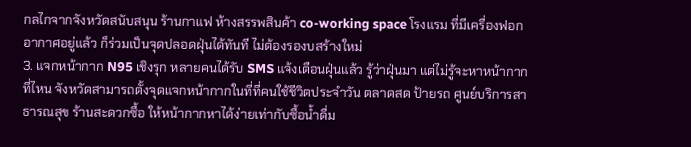กลไกจากจังหวัดสนับสนุน ร้านกาแฟ ห้างสรรพสินค้า co-working space โรงแรม ที่มีเครื่องฟอกอากาศอยู่แล้ว ก็ร่วมเป็นจุดปลอดฝุ่นได้ทันที ไม่ต้องรองบสร้างใหม่
3. แจกหน้ากาก N95 เชิงรุก หลายคนได้รับ SMS แจ้งเตือนฝุ่นแล้ว รู้ว่าฝุ่นมา แต่ไม่รู้จะหาหน้ากากที่ไหน จังหวัดสามารถตั้งจุดแจกหน้ากากในที่ที่คนใช้ชีวิตประจำวัน ตลาดสด ป้ายรถ ศูนย์บริการสาธารณสุข ร้านสะดวกซื้อ ให้หน้ากากหาได้ง่ายเท่ากับซื้อน้ำดื่ม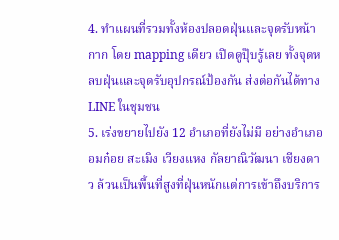4. ทำแผนที่รวมทั้งห้องปลอดฝุ่นและจุดรับหน้ากาก โดย mapping เดียว เปิดดูปุ๊บรู้เลย ทั้งจุดหลบฝุ่นและจุดรับอุปกรณ์ป้องกัน ส่งต่อกันได้ทาง LINE ในชุมชน
5. เร่งขยายไปยัง 12 อำเภอที่ยังไม่มี อย่างอำเภออมก๋อย สะเมิง เวียงแหง กัลยาณิวัฒนา เชียงดาว ล้วนเป็นพื้นที่สูงที่ฝุ่นหนักแต่การเข้าถึงบริการ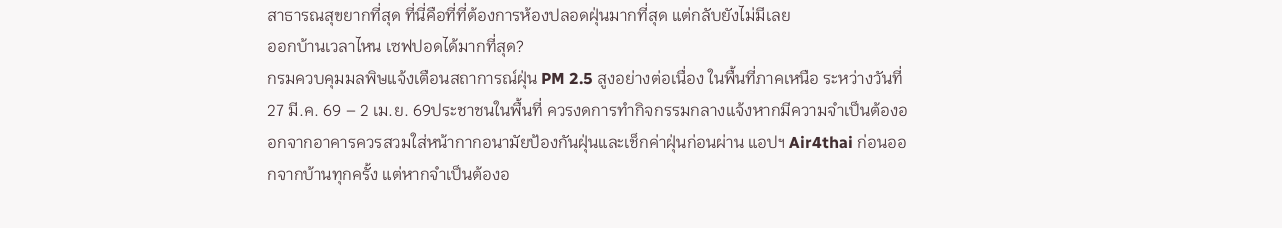สาธารณสุขยากที่สุด ที่นี่คือที่ที่ต้องการห้องปลอดฝุ่นมากที่สุด แต่กลับยังไม่มีเลย
ออกบ้านเวลาไหน เซฟปอดได้มากที่สุด?
กรมควบคุมมลพิษแจ้งเตือนสถาการณ์ฝุ่น PM 2.5 สูงอย่างต่อเนื่อง ในพื้นที่ภาคเหนือ ระหว่างวันที่ 27 มี.ค. 69 – 2 เม.ย. 69ประชาชนในพื้นที่ ควรงดการทำกิจกรรมกลางแจ้งหากมีความจำเป็นต้องออกจากอาคารควรสวมใส่หน้ากากอนามัยป้องกันฝุ่นและเช็กค่าฝุ่นก่อนผ่าน แอปฯ Air4thai ก่อนออกจากบ้านทุกครั้ง แต่หากจำเป็นต้องอ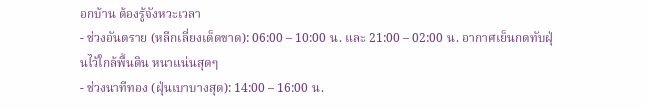อกบ้าน ต้องรู้จังหวะเวลา
- ช่วงอันตราย (หลีกเลี่ยงเด็ดขาด): 06:00 – 10:00 น. และ 21:00 – 02:00 น. อากาศเย็นกดทับฝุ่นไว้ใกล้พื้นดิน หนาแน่นสุดๆ
- ช่วงนาทีทอง (ฝุ่นเบาบางสุด): 14:00 – 16:00 น.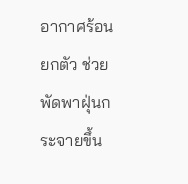อากาศร้อนยกตัว ช่วยพัดพาฝุ่นกระจายขึ้น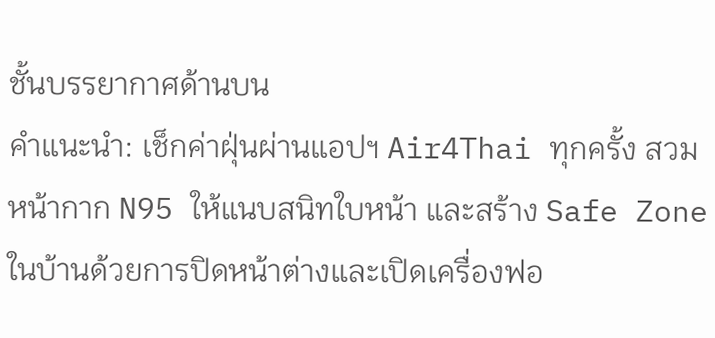ชั้นบรรยากาศด้านบน
คำแนะนำ: เช็กค่าฝุ่นผ่านแอปฯ Air4Thai ทุกครั้ง สวมหน้ากาก N95 ให้แนบสนิทใบหน้า และสร้าง Safe Zone ในบ้านด้วยการปิดหน้าต่างและเปิดเครื่องฟอ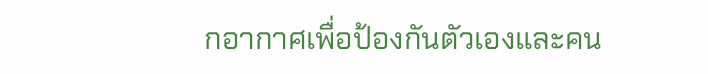กอากาศเพื่อป้องกันตัวเองและคน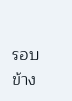รอบข้าง